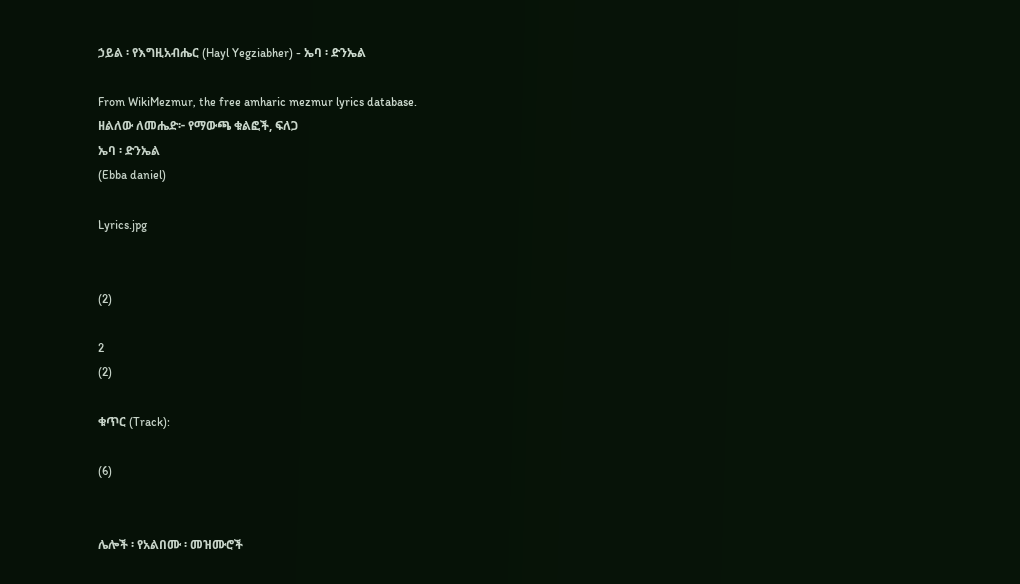ኃይል ፡ የእግዚአብሔር (Hayl Yegziabher) - ኤባ ፡ ድንኤል

From WikiMezmur, the free amharic mezmur lyrics database.
ዘልለው ለመሔድ፦ የማውጫ ቁልፎች, ፍለጋ
ኤባ ፡ ድንኤል
(Ebba daniel)

Lyrics.jpg


(2)

2
(2)

ቁጥር (Track):

(6)


ሌሎች ፡ የአልበሙ ፡ መዝሙሮች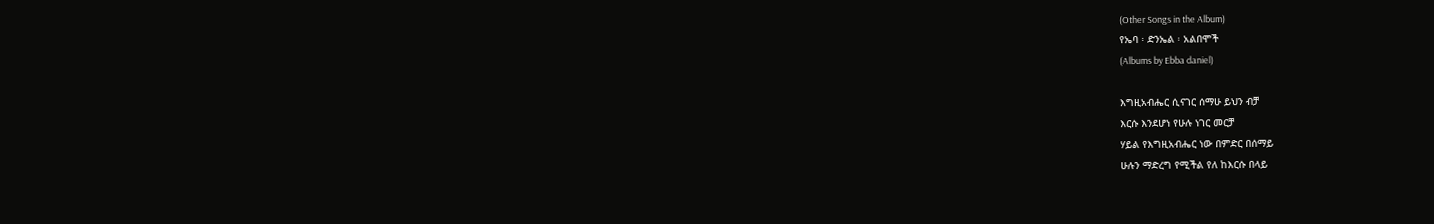(Other Songs in the Album)
የኤባ ፡ ድንኤል ፡ አልበሞች
(Albums by Ebba daniel)

እግዚአብሔር ሲናገር ሰማሁ ይህን ብቻ
እርሱ እንደሆነ የሁሉ ነገር መርቻ
ሃይል የእግዚአብሔር ነው በምድር በሰማይ
ሁሉን ማድረግ የሚችል የለ ከእርሱ በላይ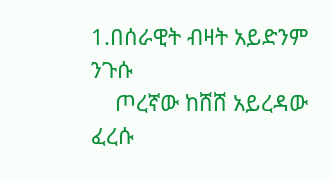1.በሰራዊት ብዛት አይድንም ንጉሱ
    ጦረኛው ከሸሸ አይረዳው ፈረሱ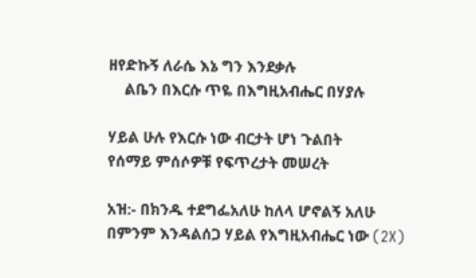ዘየድኩኝ ለራሴ እኔ ግን እንደቃሉ
    ልቤን በእርሱ ጥዬ በእግዚአብሔር በሃያሉ

ሃይል ሁሉ የእርሱ ነው ብርታት ሆነ ጉልበት
የሰማይ ምሰሶዎቹ የፍጥረታት መሠረት

አዝ:- በክንዱ ተደግፌአለሁ ከለላ ሆኖልኝ አለሁ
በምንም እንዳልሰጋ ሃይል የእግዚአብሔር ነው (2X)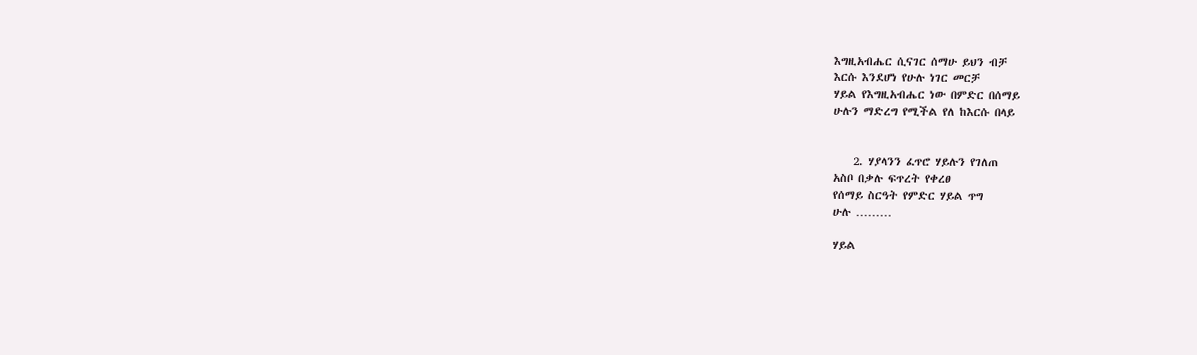እግዚአብሔር ሲናገር ሰማሁ ይህን ብቻ
እርሱ እንደሆነ የሁሉ ነገር መርቻ
ሃይል የእግዚአብሔር ነው በምድር በሰማይ
ሁሉን ማድረግ የሚችል የለ ከእርሱ በላይ


    2. ሃያላንን ፈጥሮ ሃይሉን የገለጠ
አስቦ በቃሉ ፍጥረት የቀረፀ
የሰማይ ስርዓት የምድር ሃይል ጥግ
ሁሉ ………

ሃይል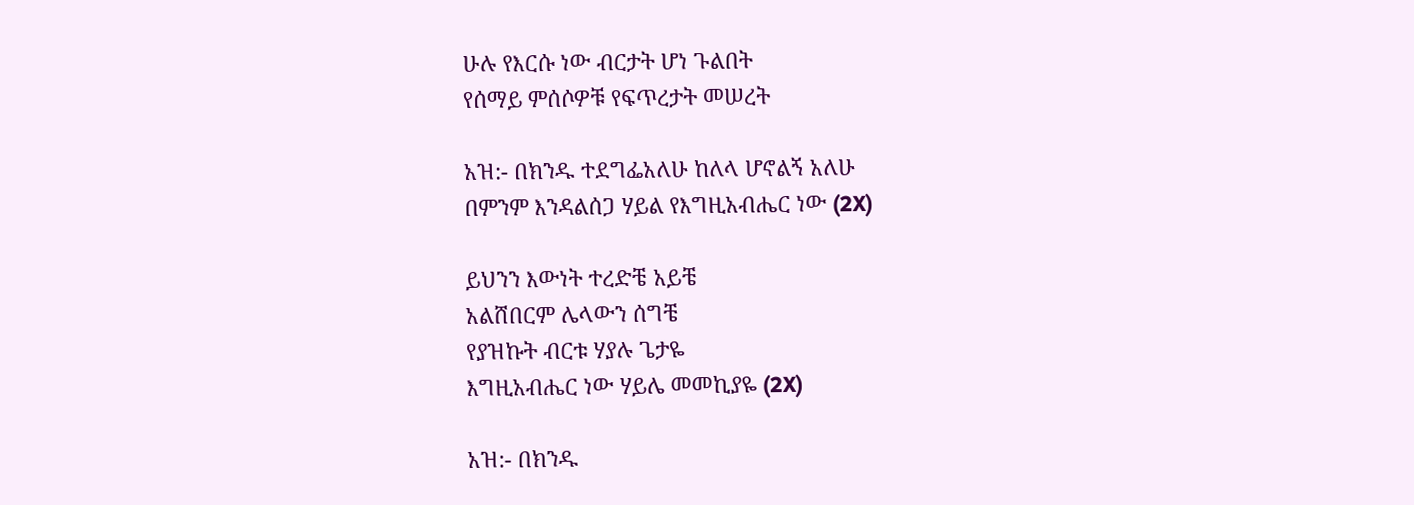ሁሉ የእርሱ ነው ብርታት ሆነ ጉልበት
የሰማይ ምሰሶዎቹ የፍጥረታት መሠረት

አዝ:- በክንዱ ተደግፌአለሁ ከለላ ሆኖልኝ አለሁ
በምንም እንዳልሰጋ ሃይል የእግዚአብሔር ነው (2X)

ይህንን እውነት ተረድቼ አይቼ
አልሸበርም ሌላውን ሰግቼ
የያዝኩት ብርቱ ሃያሉ ጌታዬ
እግዚአብሔር ነው ሃይሌ መመኪያዬ (2X)

አዝ:- በክንዱ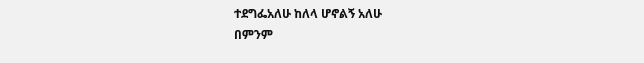ተደግፌአለሁ ከለላ ሆኖልኝ አለሁ
በምንም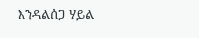እንዳልሰጋ ሃይል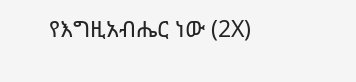የእግዚአብሔር ነው (2X)